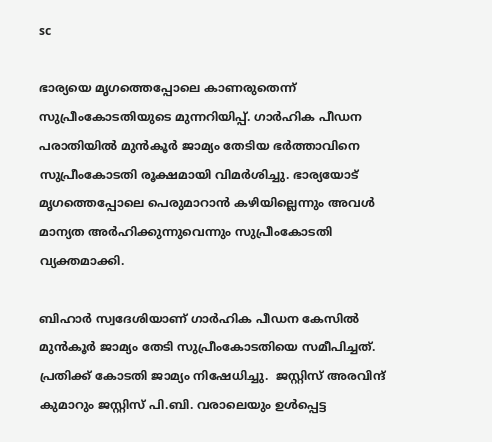sc

ഭാര്യയെ മൃഗത്തെപ്പോലെ കാണരുതെന്ന് സുപ്രീംകോടതിയുടെ മുന്നറിയിപ്പ്. ഗാർഹിക പീഡന പരാതിയിൽ മുൻ‌കൂർ ജാമ്യം തേടിയ ഭർത്താവിനെ സുപ്രീംകോടതി രൂക്ഷമായി വിമർശിച്ചു. ഭാര്യയോട് മൃഗത്തെപ്പോലെ പെരുമാറാൻ കഴിയില്ലെന്നും അവൾ മാന്യത അർഹിക്കുന്നുവെന്നും സുപ്രീംകോടതി വ്യക്തമാക്കി.

ബിഹാർ സ്വദേശിയാണ് ഗാർഹിക പീഡന കേസിൽ മുൻ‌കൂർ ജാമ്യം തേടി സുപ്രീംകോടതിയെ സമീപിച്ചത്. പ്രതിക്ക് കോടതി ജാമ്യം നിഷേധിച്ചു.  ജസ്റ്റിസ് അരവിന്ദ് കുമാറും ജസ്റ്റിസ് പി.ബി. വരാലെയും ഉൾപ്പെട്ട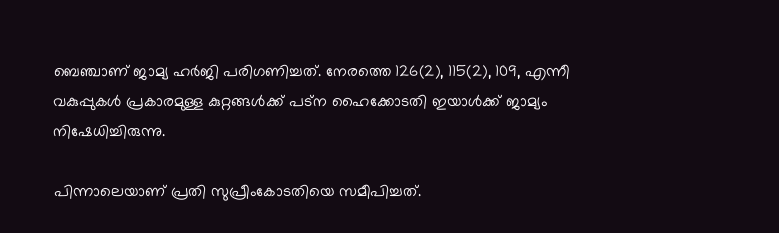ബെഞ്ചാണ് ജാമ്യ ഹർജി പരിഗണിച്ചത്. നേരത്തെ 126(2), 115(2), 109, എന്നീ വകുപ്പുകൾ പ്രകാരമുള്ള കുറ്റങ്ങൾക്ക് പട്‌ന ഹൈക്കോടതി ഇയാൾക്ക് ജാമ്യം നിഷേധിച്ചിരുന്നു.

പിന്നാലെയാണ് പ്രതി സുപ്രീംകോടതിയെ സമീപിച്ചത്.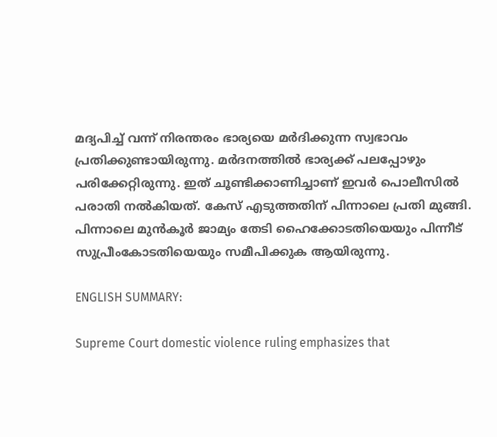മദ്യപിച്ച് വന്ന് നിരന്തരം ഭാര്യയെ മർദിക്കുന്ന സ്വഭാവം പ്രതിക്കുണ്ടായിരുന്നു. മർദനത്തിൽ ഭാര്യക്ക് പലപ്പോഴും പരിക്കേറ്റിരുന്നു. ഇത് ചൂണ്ടിക്കാണിച്ചാണ് ഇവർ പൊലീസിൽ പരാതി നൽകിയത്. കേസ് എടുത്തതിന് പിന്നാലെ പ്രതി മുങ്ങി.  പിന്നാലെ മുൻ‌കൂർ ജാമ്യം തേടി ഹൈക്കോടതിയെയും പിന്നീട് സുപ്രീംകോടതിയെയും സമീപിക്കുക ആയിരുന്നു.

ENGLISH SUMMARY:

Supreme Court domestic violence ruling emphasizes that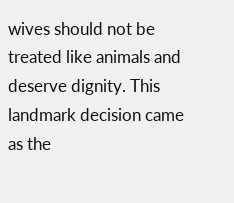wives should not be treated like animals and deserve dignity. This landmark decision came as the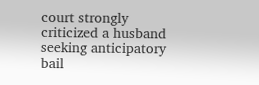court strongly criticized a husband seeking anticipatory bail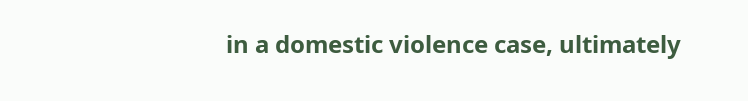in a domestic violence case, ultimately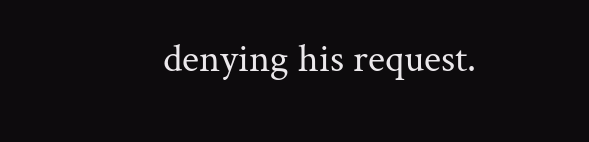denying his request.